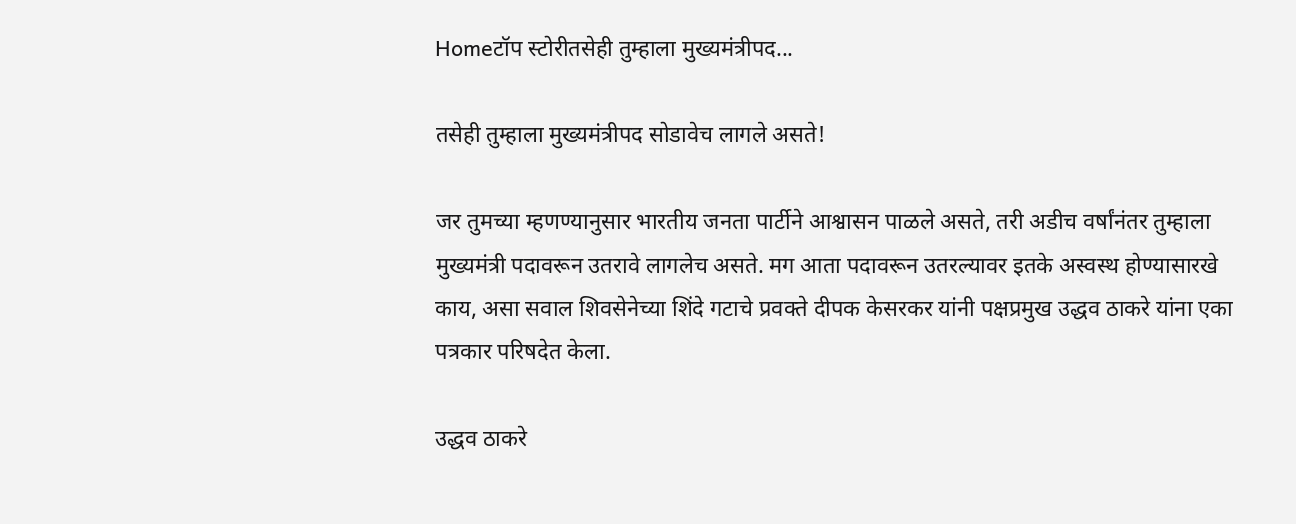Homeटॉप स्टोरीतसेही तुम्हाला मुख्यमंत्रीपद...

तसेही तुम्हाला मुख्यमंत्रीपद सोडावेच लागले असते!

जर तुमच्या म्हणण्यानुसार भारतीय जनता पार्टीने आश्वासन पाळले असते, तरी अडीच वर्षांनंतर तुम्हाला मुख्यमंत्री पदावरून उतरावे लागलेच असते. मग आता पदावरून उतरल्यावर इतके अस्वस्थ होण्यासारखे काय, असा सवाल शिवसेनेच्या शिंदे गटाचे प्रवक्ते दीपक केसरकर यांनी पक्षप्रमुख उद्धव ठाकरे यांना एका पत्रकार परिषदेत केला.

उद्धव ठाकरे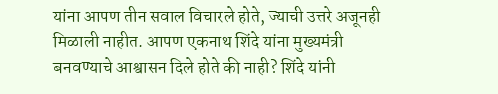यांना आपण तीन सवाल विचारले होते, ज्याची उत्तरे अजूनही मिळाली नाहीत. आपण एकनाथ शिंदे यांना मुख्यमंत्री बनवण्याचे आश्वासन दिले होते की नाही? शिंदे यांनी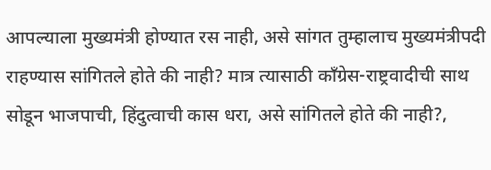आपल्याला मुख्यमंत्री होण्यात रस नाही, असे सांगत तुम्हालाच मुख्यमंत्रीपदी राहण्यास सांगितले होते की नाही? मात्र त्यासाठी काँग्रेस-राष्ट्रवादीची साथ सोडून भाजपाची, हिंदुत्वाची कास धरा, असे सांगितले होते की नाही?,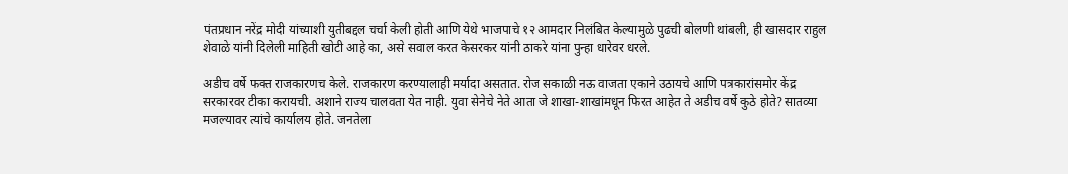पंतप्रधान नरेंद्र मोदी यांच्याशी युतीबद्दल चर्चा केली होती आणि येथे भाजपाचे १२ आमदार निलंबित केल्यामुळे पुढची बोलणी थांबली, ही खासदार राहुल शेवाळे यांनी दिलेली माहिती खोटी आहे का, असे सवाल करत केसरकर यांनी ठाकरे यांना पुन्हा धारेवर धरले.

अडीच वर्षे फक्त राजकारणच केले. राजकारण करण्यालाही मर्यादा असतात. रोज सकाळी नऊ वाजता एकाने उठायचे आणि पत्रकारांसमोर केंद्र सरकारवर टीका करायची. अशाने राज्य चालवता येत नाही. युवा सेनेचे नेते आता जे शाखा-शाखांमधून फिरत आहेत ते अडीच वर्षे कुठे होते? सातव्या मजल्यावर त्यांचे कार्यालय होते. जनतेला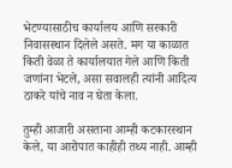भेटण्यासाठीच कार्यालय आणि सरकारी निवासस्थान दिलेले असते. मग या काळात किती वेळा ते कार्यालयात गेले आणि किती जणांना भेटले, असा सवालही त्यांनी आदित्य ठाकरे यांचे नाव न घेता केला.

तुम्ही आजारी असताना आम्ही कटकारस्थान केले, या आरोपात काहीही तथ्य नाही. आम्ही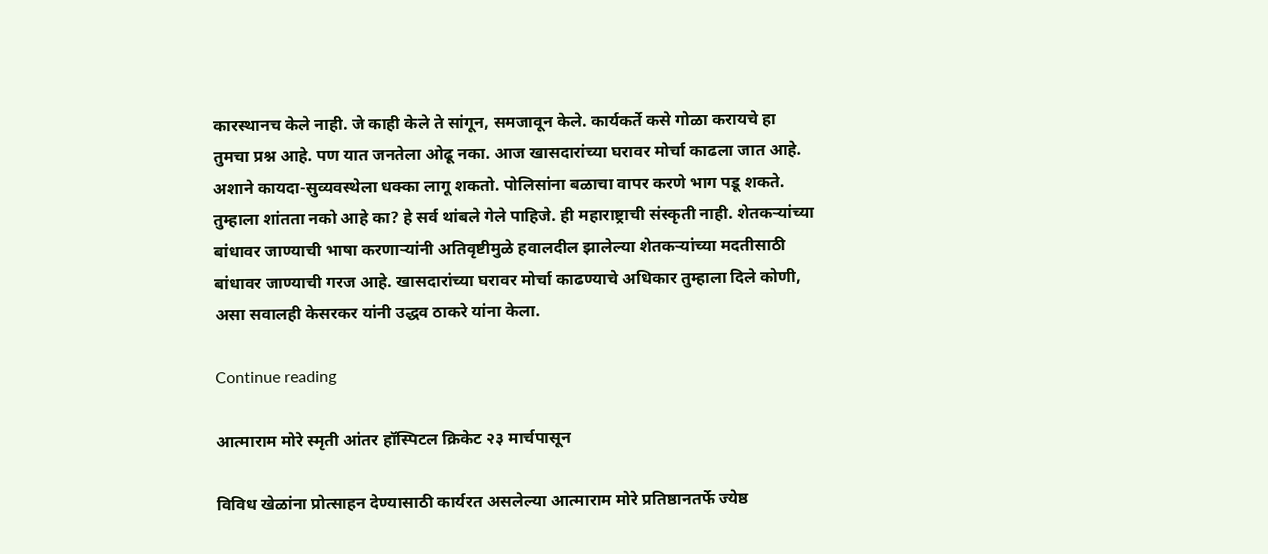कारस्थानच केले नाही. जे काही केले ते सांगून, समजावून केले. कार्यकर्ते कसे गोळा करायचे हा तुमचा प्रश्न आहे. पण यात जनतेला ओढू नका. आज खासदारांच्या घरावर मोर्चा काढला जात आहे. अशाने कायदा-सुव्यवस्थेला धक्का लागू शकतो. पोलिसांना बळाचा वापर करणे भाग पडू शकते. तुम्हाला शांतता नको आहे का? हे सर्व थांबले गेले पाहिजे. ही महाराष्ट्राची संस्कृती नाही. शेतकऱ्यांच्या बांधावर जाण्याची भाषा करणाऱ्यांनी अतिवृष्टीमुळे हवालदील झालेल्या शेतकऱ्यांच्या मदतीसाठी बांधावर जाण्याची गरज आहे. खासदारांच्या घरावर मोर्चा काढण्याचे अधिकार तुम्हाला दिले कोणी, असा सवालही केसरकर यांनी उद्धव ठाकरे यांना केला.

Continue reading

आत्माराम मोरे स्मृती आंतर हॉस्पिटल क्रिकेट २३ मार्चपासून

विविध खेळांना प्रोत्साहन देण्यासाठी कार्यरत असलेल्या आत्माराम मोरे प्रतिष्ठानतर्फे ज्येष्ठ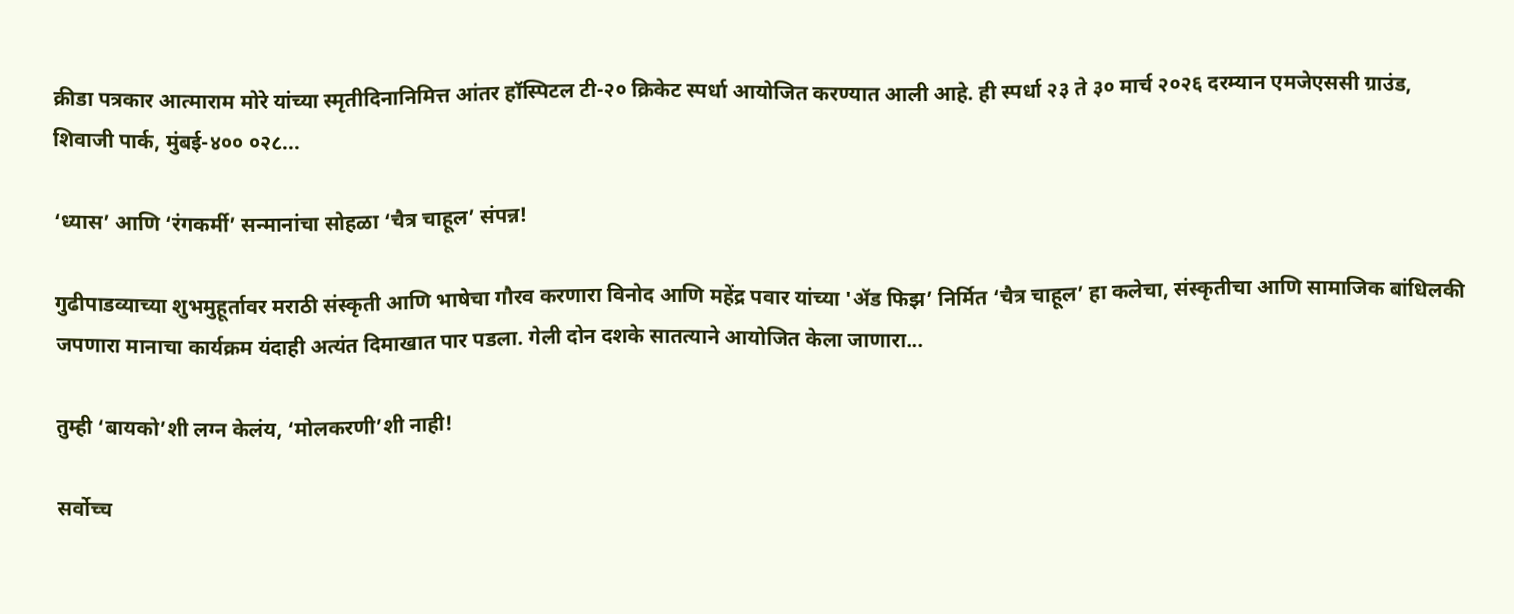क्रीडा पत्रकार आत्माराम मोरे यांच्या स्मृतीदिनानिमित्त आंतर हॉस्पिटल टी-२० क्रिकेट स्पर्धा आयोजित करण्यात आली आहे. ही स्पर्धा २३ ते ३० मार्च २०२६ दरम्यान एमजेएससी ग्राउंड, शिवाजी पार्क, मुंबई-४०० ०२८...

‘ध्यास’ आणि ‘रंगकर्मी’ सन्मानांचा सोहळा ‘चैत्र चाहूल’ संपन्न!

गुढीपाडव्याच्या शुभमुहूर्तावर मराठी संस्कृती आणि भाषेचा गौरव करणारा विनोद आणि महेंद्र पवार यांच्या 'ॲड फिझ’ निर्मित ‘चैत्र चाहूल’ हा कलेचा, संस्कृतीचा आणि सामाजिक बांधिलकी जपणारा मानाचा कार्यक्रम यंदाही अत्यंत दिमाखात पार पडला. गेली दोन दशके सातत्याने आयोजित केला जाणारा...

तुम्ही ‘बायको’शी लग्न केलंय, ‘मोलकरणी’शी नाही!

सर्वोच्च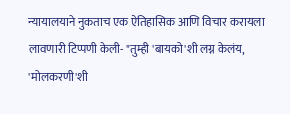न्यायालयाने नुकताच एक ऐतिहासिक आणि विचार करायला लावणारी टिप्पणी केली- "तुम्ही 'बायको'शी लग्न केलंय, 'मोलकरणी'शी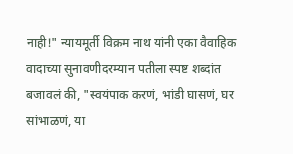नाही!" न्यायमूर्ती विक्रम नाथ यांनी एका वैवाहिक वादाच्या सुनावणीदरम्यान पतीला स्पष्ट शब्दांत बजावलं की, "स्वयंपाक करणं, भांडी घासणं, घर सांभाळणं, या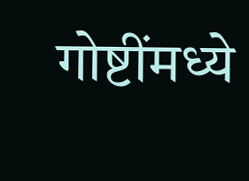गोष्टींमध्ये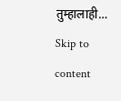तुम्हालाही...
Skip to content